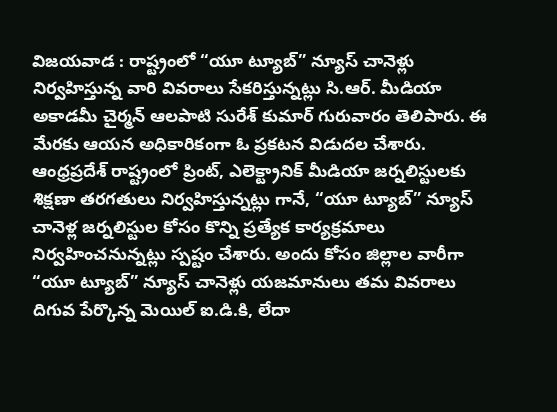విజయవాడ : రాష్ట్రంలో “యూ ట్యూబ్” న్యూస్ చానెళ్లు నిర్వహిస్తున్న వారి వివరాలు సేకరిస్తున్నట్లు సి.ఆర్. మీడియా అకాడమీ చైర్మన్ ఆలపాటి సురేశ్ కుమార్ గురువారం తెలిపారు. ఈ మేరకు ఆయన అధికారికంగా ఓ ప్రకటన విడుదల చేశారు. ఆంధ్రప్రదేశ్ రాష్ట్రంలో ప్రింట్, ఎలెక్ట్రానిక్ మీడియా జర్నలిస్టులకు శిక్షణా తరగతులు నిర్వహిస్తున్నట్లు గానే, “యూ ట్యూబ్” న్యూస్ చానెళ్ల జర్నలిస్టుల కోసం కొన్ని ప్రత్యేక కార్యక్రమాలు నిర్వహించనున్నట్లు స్పష్టం చేశారు. అందు కోసం జిల్లాల వారీగా “యూ ట్యూబ్” న్యూస్ చానెళ్లు యజమానులు తమ వివరాలు దిగువ పేర్కొన్న మెయిల్ ఐ.డి.కి, లేదా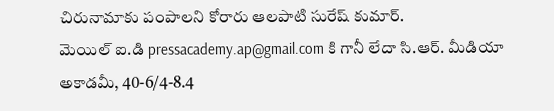చిరునామాకు పంపాలని కోరారు ఆలపాటి సురేష్ కుమార్.
మెయిల్ ఐ.డి pressacademy.ap@gmail.com కి గానీ లేదా సి.ఆర్. మీడియా అకాడమీ, 40-6/4-8.4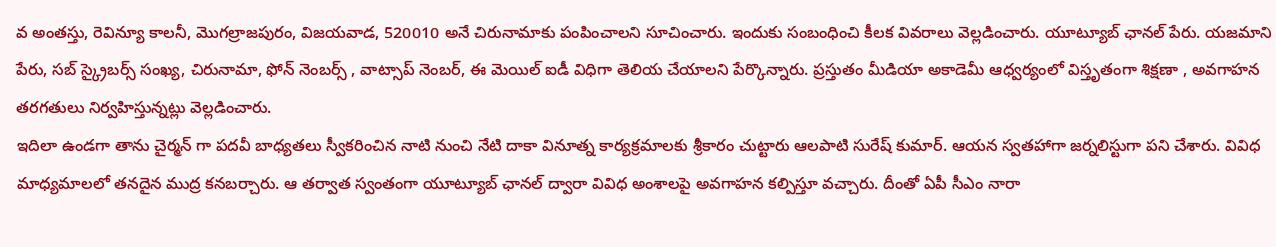వ అంతస్తు, రెవిన్యూ కాలనీ, మొగల్రాజపురం, విజయవాడ, 520010 అనే చిరునామాకు పంపించాలని సూచించారు. ఇందుకు సంబంధించి కీలక వివరాలు వెల్లడించారు. యూట్యూబ్ ఛానల్ పేరు. యజమాని పేరు, సబ్ స్క్రైబర్స్ సంఖ్య, చిరునామా, ఫోన్ నెంబర్స్ , వాట్సాప్ నెంబర్, ఈ మెయిల్ ఐడీ విధిగా తెలియ చేయాలని పేర్కొన్నారు. ప్రస్తుతం మీడియా అకాడెమీ ఆధ్వర్యంలో విస్తృతంగా శిక్షణా , అవగాహన తరగతులు నిర్వహిస్తున్నట్లు వెల్లడించారు.
ఇదిలా ఉండగా తాను చైర్మన్ గా పదవీ బాధ్యతలు స్వీకరించిన నాటి నుంచి నేటి దాకా వినూత్న కార్యక్రమాలకు శ్రీకారం చుట్టారు ఆలపాటి సురేష్ కుమార్. ఆయన స్వతహాగా జర్నలిస్టుగా పని చేశారు. వివిధ మాధ్యమాలలో తనదైన ముద్ర కనబర్చారు. ఆ తర్వాత స్వంతంగా యూట్యూబ్ ఛానల్ ద్వారా వివిధ అంశాలపై అవగాహన కల్పిస్తూ వచ్చారు. దీంతో ఏపీ సీఎం నారా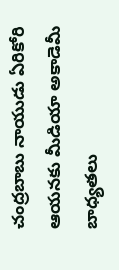చంద్రబాబు నాయుడు ఏరికోరి ఆయనకు మీడియా అకాడెమీ బాధ్యతలు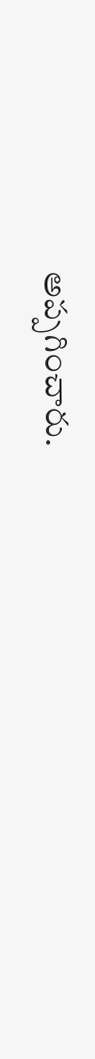అప్పగించారు.